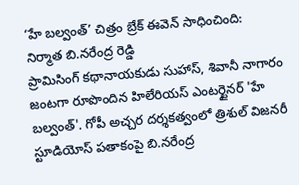‘హే బల్వంత్’ చిత్రం బ్రేక్ ఈవెన్ సాధించింది: నిర్మాత బి.నరేంద్ర రెడ్డి
ప్రామిసింగ్ కథానాయకుడు సుహాస్, శివానీ నాగారం జంటగా రూపొందిన హిలేరియస్ ఎంటర్టైనర్ 'హే బల్వంత్'. గోపీ అచ్చర దర్శకత్వంలో త్రిశుల్ విజనరీ స్టూడియోస్ పతాకంపై బి.నరేంద్ర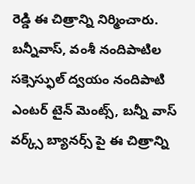రెడ్డి ఈ చిత్రాన్ని నిర్మించారు. బన్నీవాస్, వంశీ నందిపాటిల సక్సెస్ఫుల్ ద్వయం నందిపాటి ఎంటర్ టైన్ మెంట్స్, బన్నీ వాస్ వర్క్స్ బ్యానర్స్ పై ఈ చిత్రాన్ని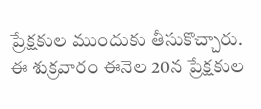ప్రేక్షకుల ముందుకు తీసుకొచ్చారు. ఈ శుక్రవారం ఈనెల 20న ప్రేక్షకుల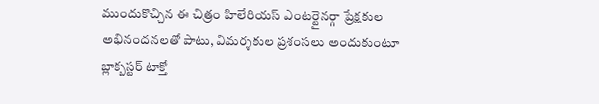ముందుకొచ్చిన ఈ చిత్రం హిలేరియస్ ఎంటర్టైనర్గా ప్రేక్షకుల అభినందనలతో పాటు, విమర్శకుల ప్రశంసలు అందుకుంటూ బ్లాక్బస్టర్ టాక్తో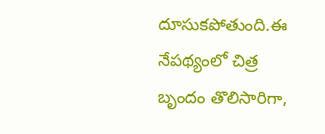దూసుకపోతుంది.ఈ నేపథ్యంలో చిత్ర బృందం తొలిసారిగా,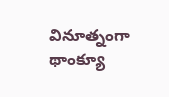వినూత్నంగా థాంక్యూ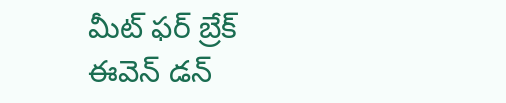మీట్ ఫర్ బ్రేక్ ఈవెన్ డన్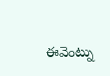ఈవెంట్ను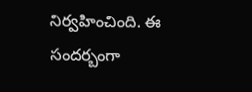నిర్వహించింది. ఈ సందర్బంగా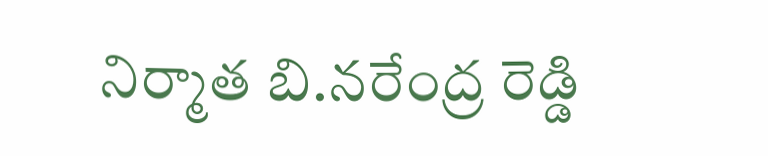నిర్మాత బి.నరేంద్ర రెడ్డి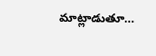మాట్లాడుతూ…